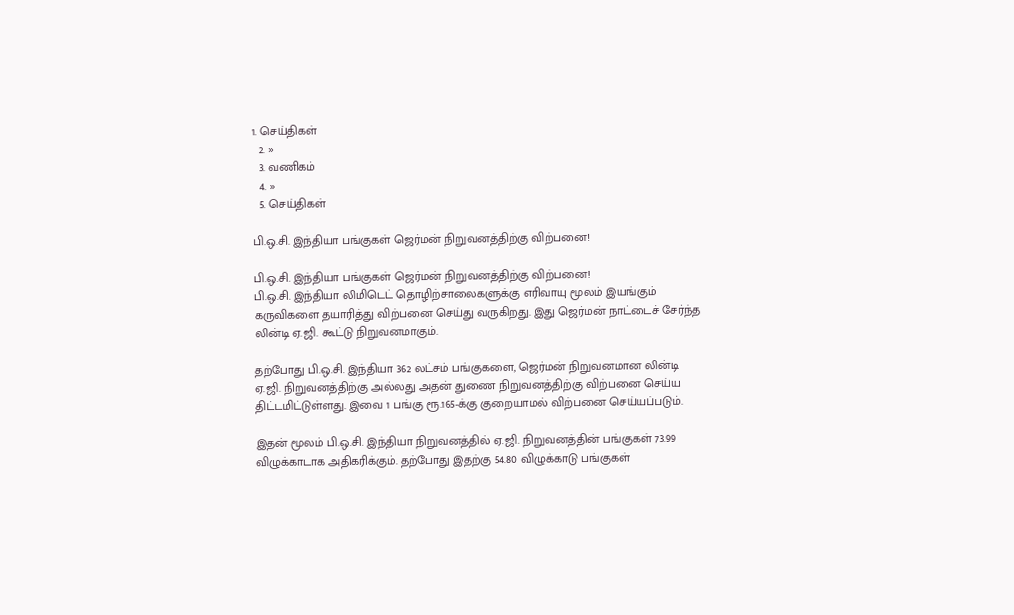1. செய்திகள்
  2. »
  3. வ‌ணிக‌ம்
  4. »
  5. செய்திகள்

பி.ஒ.சி. இந்தியா பங்குகள் ஜெர்மன் நிறுவனத்திற்கு விற்பனை!

பி.ஒ.சி. இந்தியா பங்குகள் ஜெர்மன் நிறுவனத்திற்கு விற்பனை!
பி.ஒ.சி. இந்தியா லிமிடெட் தொழிற்சாலைகளுக்கு எரிவாயு மூலம் இயங்கும் கருவிகளை தயாரித்து விற்பனை செய்து வருகிறது. இது ஜெர்மன் நாட்டைச் சேர்ந்த லின்டி ஏ.ஜி. கூட்டு நிறுவனமாகும்.

தற்போது பி.ஒ.சி. இந்தியா 362 லட்சம் பங்குகளை, ஜெர்மன் நிறுவனமான லின்டி ஏ.ஜி. நிறுவனத்திற்கு அல்லது அதன் துணை நிறுவனத்திற்கு விற்பனை செய்ய திட்டமிட்டுள்ளது. இவை 1 பங்கு ரூ.165-க்கு குறையாமல் விற்பனை செய்யப்படும்.

இதன் மூலம் பி.ஒ.சி. இந்தியா நிறுவனத்தில் ஏ.ஜி. நிறுவனத்தின் பங்குகள் 73.99 விழுக்காடாக அதிகரிக்கும். தற்போது இதற்கு 54.80 விழுக்காடு பங்குகள்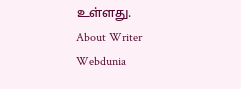உள்ளது.
About Writer
Webdunia